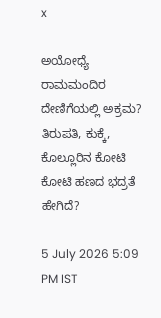x

ಅಯೋಧ್ಯೆ ರಾಮಮಂದಿರ ದೇಣಿಗೆಯಲ್ಲಿ ಅಕ್ರಮ? ತಿರುಪತಿ, ಕುಕ್ಕೆ, ಕೊಲ್ಲೂರಿನ ಕೋಟಿ ಕೋಟಿ ಹಣದ ಭದ್ರತೆ ಹೇಗಿದೆ?

5 July 2026 5:09 PM IST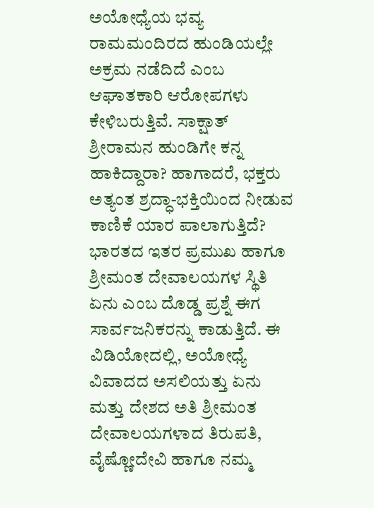ಅಯೋಧ್ಯೆಯ ಭವ್ಯ ರಾಮಮಂದಿರದ ಹುಂಡಿಯಲ್ಲೇ ಅಕ್ರಮ ನಡೆದಿದೆ ಎಂಬ ಆಘಾತಕಾರಿ ಆರೋಪಗಳು ಕೇಳಿಬರುತ್ತಿವೆ. ಸಾಕ್ಷಾತ್ ಶ್ರೀರಾಮನ ಹುಂಡಿಗೇ ಕನ್ನ ಹಾಕಿದ್ದಾರಾ? ಹಾಗಾದರೆ, ಭಕ್ತರು ಅತ್ಯಂತ ಶ್ರದ್ಧಾ-ಭಕ್ತಿಯಿಂದ ನೀಡುವ ಕಾಣಿಕೆ ಯಾರ ಪಾಲಾಗುತ್ತಿದೆ? ಭಾರತದ ಇತರ ಪ್ರಮುಖ ಹಾಗೂ ಶ್ರೀಮಂತ ದೇವಾಲಯಗಳ ಸ್ಥಿತಿ ಏನು ಎಂಬ ದೊಡ್ಡ ಪ್ರಶ್ನೆ ಈಗ ಸಾರ್ವಜನಿಕರನ್ನು ಕಾಡುತ್ತಿದೆ. ಈ ವಿಡಿಯೋದಲ್ಲಿ, ಅಯೋಧ್ಯೆ ವಿವಾದದ ಅಸಲಿಯತ್ತು ಏನು ಮತ್ತು ದೇಶದ ಅತಿ ಶ್ರೀಮಂತ ದೇವಾಲಯಗಳಾದ ತಿರುಪತಿ, ವೈಷ್ಣೋದೇವಿ ಹಾಗೂ ನಮ್ಮ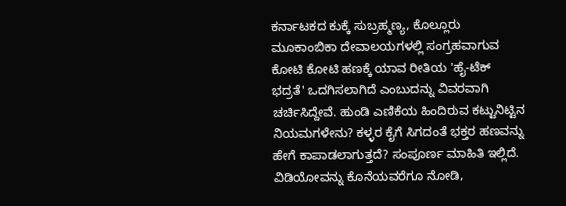ಕರ್ನಾಟಕದ ಕುಕ್ಕೆ ಸುಬ್ರಹ್ಮಣ್ಯ, ಕೊಲ್ಲೂರು ಮೂಕಾಂಬಿಕಾ ದೇವಾಲಯಗಳಲ್ಲಿ ಸಂಗ್ರಹವಾಗುವ ಕೋಟಿ ಕೋಟಿ ಹಣಕ್ಕೆ ಯಾವ ರೀತಿಯ 'ಹೈ-ಟೆಕ್ ಭದ್ರತೆ' ಒದಗಿಸಲಾಗಿದೆ ಎಂಬುದನ್ನು ವಿವರವಾಗಿ ಚರ್ಚಿಸಿದ್ದೇವೆ. ಹುಂಡಿ ಎಣಿಕೆಯ ಹಿಂದಿರುವ ಕಟ್ಟುನಿಟ್ಟಿನ ನಿಯಮಗಳೇನು? ಕಳ್ಳರ ಕೈಗೆ ಸಿಗದಂತೆ ಭಕ್ತರ ಹಣವನ್ನು ಹೇಗೆ ಕಾಪಾಡಲಾಗುತ್ತದೆ? ಸಂಪೂರ್ಣ ಮಾಹಿತಿ ಇಲ್ಲಿದೆ. ವಿಡಿಯೋವನ್ನು ಕೊನೆಯವರೆಗೂ ನೋಡಿ,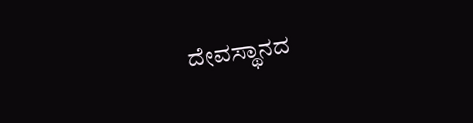ದೇವಸ್ಥಾನದ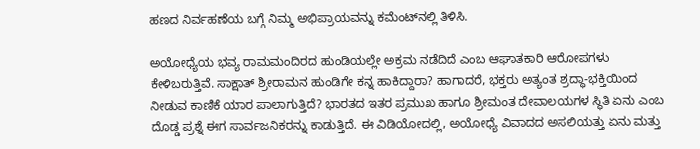ಹಣದ ನಿರ್ವಹಣೆಯ ಬಗ್ಗೆ ನಿಮ್ಮ ಅಭಿಪ್ರಾಯವನ್ನು ಕಮೆಂಟ್‌ನಲ್ಲಿ ತಿಳಿಸಿ.

ಅಯೋಧ್ಯೆಯ ಭವ್ಯ ರಾಮಮಂದಿರದ ಹುಂಡಿಯಲ್ಲೇ ಅಕ್ರಮ ನಡೆದಿದೆ ಎಂಬ ಆಘಾತಕಾರಿ ಆರೋಪಗಳು ಕೇಳಿಬರುತ್ತಿವೆ. ಸಾಕ್ಷಾತ್ ಶ್ರೀರಾಮನ ಹುಂಡಿಗೇ ಕನ್ನ ಹಾಕಿದ್ದಾರಾ? ಹಾಗಾದರೆ, ಭಕ್ತರು ಅತ್ಯಂತ ಶ್ರದ್ಧಾ-ಭಕ್ತಿಯಿಂದ ನೀಡುವ ಕಾಣಿಕೆ ಯಾರ ಪಾಲಾಗುತ್ತಿದೆ? ಭಾರತದ ಇತರ ಪ್ರಮುಖ ಹಾಗೂ ಶ್ರೀಮಂತ ದೇವಾಲಯಗಳ ಸ್ಥಿತಿ ಏನು ಎಂಬ ದೊಡ್ಡ ಪ್ರಶ್ನೆ ಈಗ ಸಾರ್ವಜನಿಕರನ್ನು ಕಾಡುತ್ತಿದೆ. ಈ ವಿಡಿಯೋದಲ್ಲಿ, ಅಯೋಧ್ಯೆ ವಿವಾದದ ಅಸಲಿಯತ್ತು ಏನು ಮತ್ತು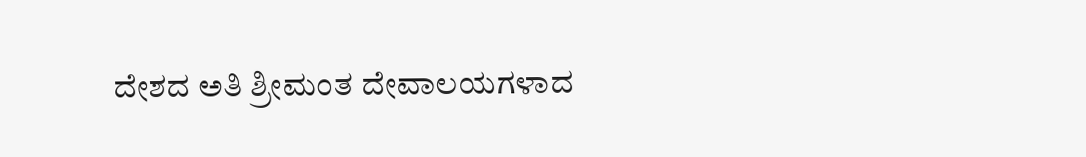ದೇಶದ ಅತಿ ಶ್ರೀಮಂತ ದೇವಾಲಯಗಳಾದ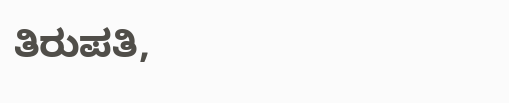ತಿರುಪತಿ,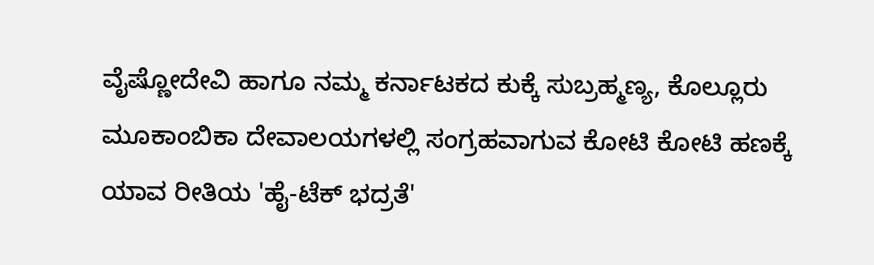ವೈಷ್ಣೋದೇವಿ ಹಾಗೂ ನಮ್ಮ ಕರ್ನಾಟಕದ ಕುಕ್ಕೆ ಸುಬ್ರಹ್ಮಣ್ಯ, ಕೊಲ್ಲೂರು ಮೂಕಾಂಬಿಕಾ ದೇವಾಲಯಗಳಲ್ಲಿ ಸಂಗ್ರಹವಾಗುವ ಕೋಟಿ ಕೋಟಿ ಹಣಕ್ಕೆ ಯಾವ ರೀತಿಯ 'ಹೈ-ಟೆಕ್ ಭದ್ರತೆ'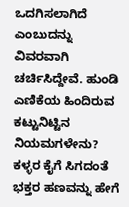ಒದಗಿಸಲಾಗಿದೆ ಎಂಬುದನ್ನು ವಿವರವಾಗಿ ಚರ್ಚಿಸಿದ್ದೇವೆ. ಹುಂಡಿ ಎಣಿಕೆಯ ಹಿಂದಿರುವ ಕಟ್ಟುನಿಟ್ಟಿನ ನಿಯಮಗಳೇನು? ಕಳ್ಳರ ಕೈಗೆ ಸಿಗದಂತೆ ಭಕ್ತರ ಹಣವನ್ನು ಹೇಗೆ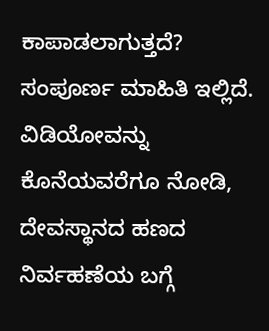ಕಾಪಾಡಲಾಗುತ್ತದೆ? ಸಂಪೂರ್ಣ ಮಾಹಿತಿ ಇಲ್ಲಿದೆ. ವಿಡಿಯೋವನ್ನು ಕೊನೆಯವರೆಗೂ ನೋಡಿ, ದೇವಸ್ಥಾನದ ಹಣದ ನಿರ್ವಹಣೆಯ ಬಗ್ಗೆ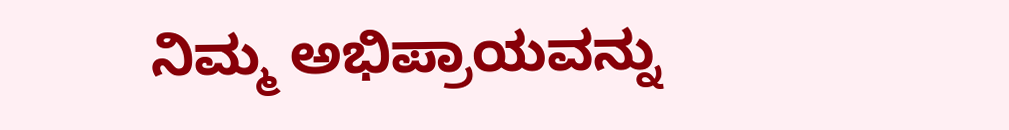ನಿಮ್ಮ ಅಭಿಪ್ರಾಯವನ್ನು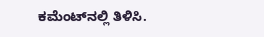ಕಮೆಂಟ್‌ನಲ್ಲಿ ತಿಳಿಸಿ.